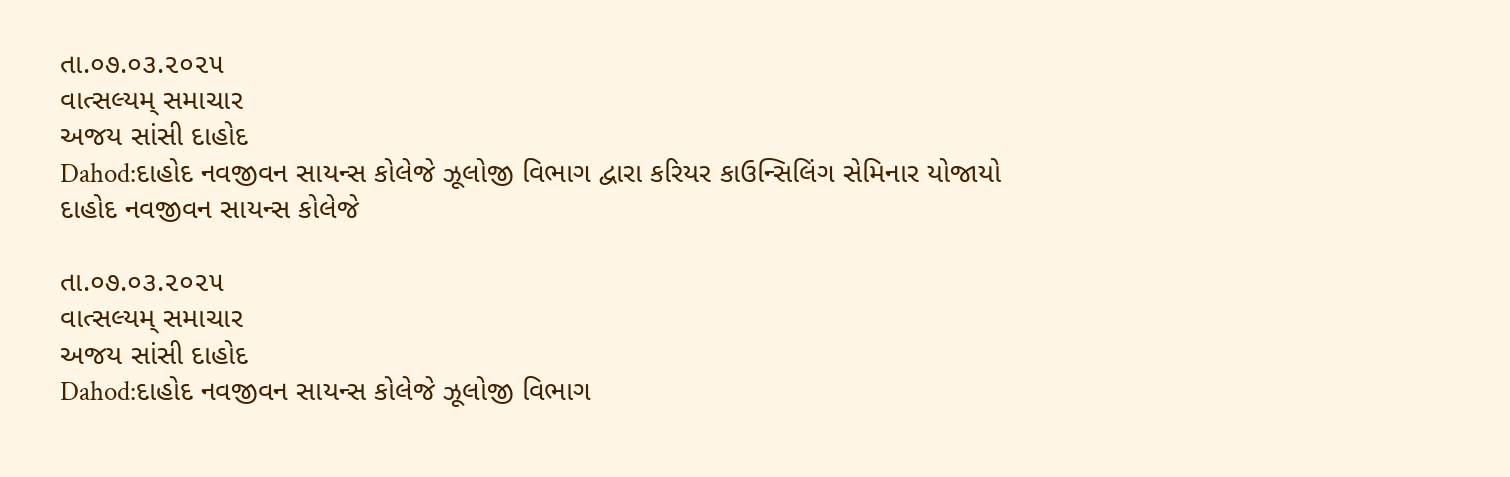તા.૦૭.૦૩.૨૦૨૫
વાત્સલ્યમ્ સમાચાર
અજય સાંસી દાહોદ
Dahod:દાહોદ નવજીવન સાયન્સ કોલેજે ઝૂલોજી વિભાગ દ્વારા કરિયર કાઉન્સિલિંગ સેમિનાર યોજાયો
દાહોદ નવજીવન સાયન્સ કોલેજે

તા.૦૭.૦૩.૨૦૨૫
વાત્સલ્યમ્ સમાચાર
અજય સાંસી દાહોદ
Dahod:દાહોદ નવજીવન સાયન્સ કોલેજે ઝૂલોજી વિભાગ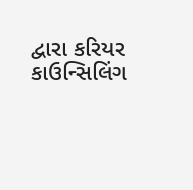દ્વારા કરિયર કાઉન્સિલિંગ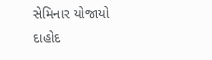સેમિનાર યોજાયો
દાહોદ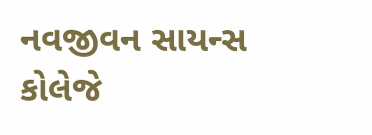નવજીવન સાયન્સ કોલેજે